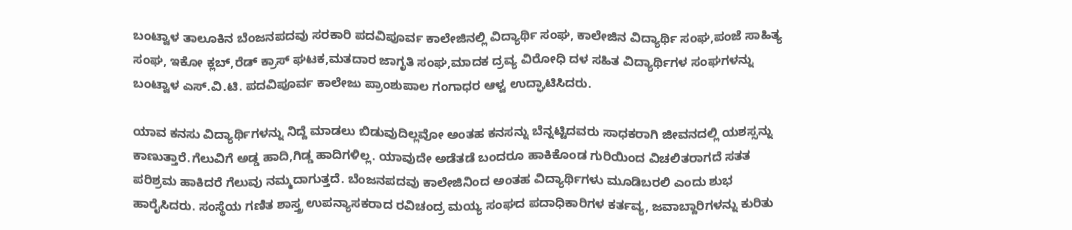ಬಂಟ್ವಾಳ ತಾಲೂಕಿನ ಬೆಂಜನಪದವು ಸರಕಾರಿ ಪದವಿಪೂರ್ವ ಕಾಲೇಜಿನಲ್ಲಿ ವಿದ್ಯಾರ್ಥಿ ಸಂಘ, ಕಾಲೇಜಿನ ವಿದ್ಯಾರ್ಥಿ ಸಂಘ,ಪಂಜೆ ಸಾಹಿತ್ಯ ಸಂಘ, ಇಕೋ ಕ್ಲಬ್,ರೆಡ್ ಕ್ರಾಸ್ ಘಟಕ,ಮತದಾರ ಜಾಗೃತಿ ಸಂಘ,ಮಾದಕ ದ್ರವ್ಯ ವಿರೋಧಿ ದಳ ಸಹಿತ ವಿದ್ಯಾರ್ಥಿಗಳ ಸಂಘಗಳನ್ನು ಬಂಟ್ವಾಳ ಎಸ್.ವಿ.ಟಿ. ಪದವಿಪೂರ್ವ ಕಾಲೇಜು ಪ್ರಾಂಶುಪಾಲ ಗಂಗಾಧರ ಆಳ್ವ ಉದ್ಘಾಟಿಸಿದರು.

ಯಾವ ಕನಸು ವಿದ್ಯಾರ್ಥಿಗಳನ್ನು ನಿದ್ದೆ ಮಾಡಲು ಬಿಡುವುದಿಲ್ಲವೋ ಅಂತಹ ಕನಸನ್ನು ಬೆನ್ನಟ್ಟಿದವರು ಸಾಧಕರಾಗಿ ಜೀವನದಲ್ಲಿ ಯಶಸ್ಸನ್ನು ಕಾಣುತ್ತಾರೆ.ಗೆಲುವಿಗೆ ಅಡ್ಡ ಹಾದಿ,ಗಿಡ್ಡ ಹಾದಿಗಳಿಲ್ಲ. ಯಾವುದೇ ಅಡೆತಡೆ ಬಂದರೂ ಹಾಕಿಕೊಂಡ ಗುರಿಯಿಂದ ವಿಚಲಿತರಾಗದೆ ಸತತ ಪರಿಶ್ರಮ ಹಾಕಿದರೆ ಗೆಲುವು ನಮ್ಮದಾಗುತ್ತದೆ. ಬೆಂಜನಪದವು ಕಾಲೇಜಿನಿಂದ ಅಂತಹ ವಿದ್ಯಾರ್ಥಿಗಳು ಮೂಡಿಬರಲಿ ಎಂದು ಶುಭ ಹಾರೈಸಿದರು. ಸಂಸ್ಥೆಯ ಗಣಿತ ಶಾಸ್ತ್ರ ಉಪನ್ಯಾಸಕರಾದ ರವಿಚಂದ್ರ ಮಯ್ಯ ಸಂಘದ ಪದಾಧಿಕಾರಿಗಳ ಕರ್ತವ್ಯ, ಜವಾಬ್ದಾರಿಗಳನ್ನು ಕುರಿತು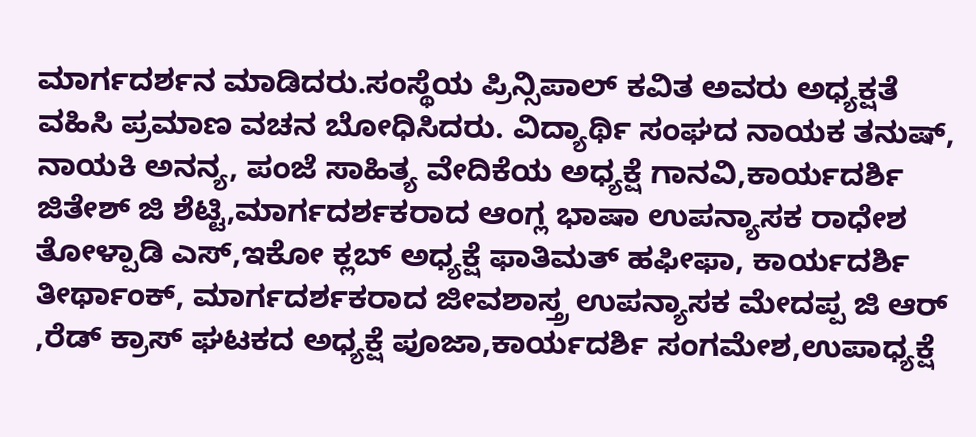ಮಾರ್ಗದರ್ಶನ ಮಾಡಿದರು.ಸಂಸ್ಥೆಯ ಪ್ರಿನ್ಸಿಪಾಲ್ ಕವಿತ ಅವರು ಅಧ್ಯಕ್ಷತೆ ವಹಿಸಿ ಪ್ರಮಾಣ ವಚನ ಬೋಧಿಸಿದರು. ವಿದ್ಯಾರ್ಥಿ ಸಂಘದ ನಾಯಕ ತನುಷ್, ನಾಯಕಿ ಅನನ್ಯ, ಪಂಜೆ ಸಾಹಿತ್ಯ ವೇದಿಕೆಯ ಅಧ್ಯಕ್ಷೆ ಗಾನವಿ,ಕಾರ್ಯದರ್ಶಿ ಜಿತೇಶ್ ಜಿ ಶೆಟ್ಟಿ,ಮಾರ್ಗದರ್ಶಕರಾದ ಆಂಗ್ಲ ಭಾಷಾ ಉಪನ್ಯಾಸಕ ರಾಧೇಶ ತೋಳ್ಪಾಡಿ ಎಸ್,ಇಕೋ ಕ್ಲಬ್ ಅಧ್ಯಕ್ಷೆ ಫಾತಿಮತ್ ಹಫೀಫಾ, ಕಾರ್ಯದರ್ಶಿ ತೀರ್ಥಾಂಕ್, ಮಾರ್ಗದರ್ಶಕರಾದ ಜೀವಶಾಸ್ತ್ರ ಉಪನ್ಯಾಸಕ ಮೇದಪ್ಪ ಜಿ ಆರ್ ,ರೆಡ್ ಕ್ರಾಸ್ ಘಟಕದ ಅಧ್ಯಕ್ಷೆ ಪೂಜಾ,ಕಾರ್ಯದರ್ಶಿ ಸಂಗಮೇಶ,ಉಪಾಧ್ಯಕ್ಷೆ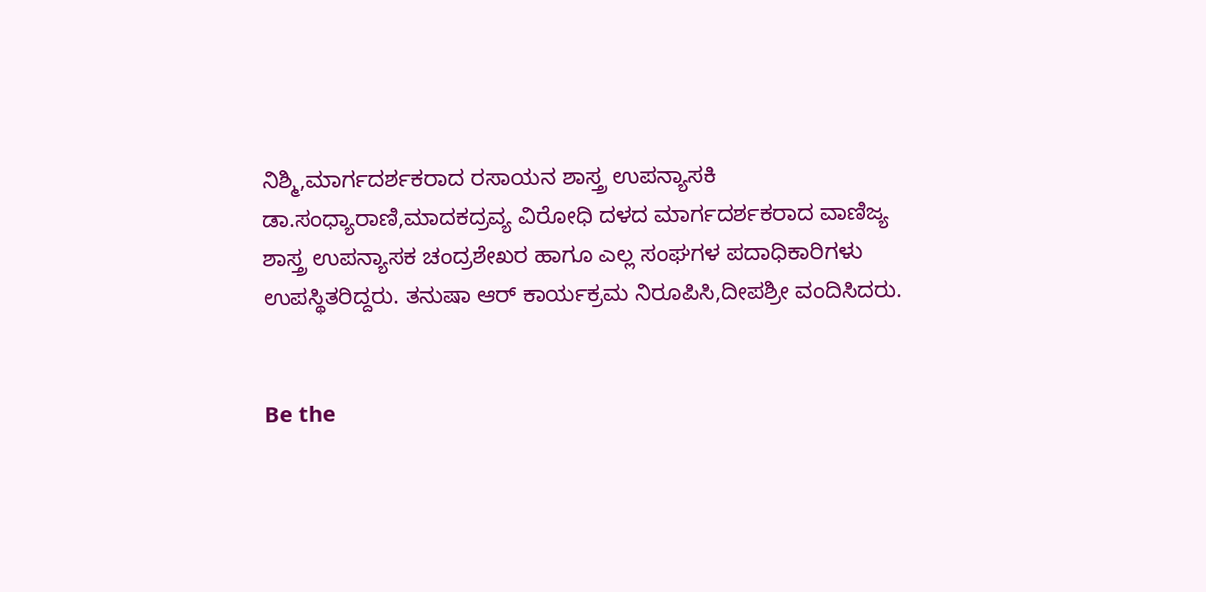ನಿಶ್ಮಿ,ಮಾರ್ಗದರ್ಶಕರಾದ ರಸಾಯನ ಶಾಸ್ತ್ರ ಉಪನ್ಯಾಸಕಿ ಡಾ.ಸಂಧ್ಯಾರಾಣಿ,ಮಾದಕದ್ರವ್ಯ ವಿರೋಧಿ ದಳದ ಮಾರ್ಗದರ್ಶಕರಾದ ವಾಣಿಜ್ಯ ಶಾಸ್ತ್ರ ಉಪನ್ಯಾಸಕ ಚಂದ್ರಶೇಖರ ಹಾಗೂ ಎಲ್ಲ ಸಂಘಗಳ ಪದಾಧಿಕಾರಿಗಳು ಉಪಸ್ಥಿತರಿದ್ದರು. ತನುಷಾ ಆರ್ ಕಾರ್ಯಕ್ರಮ ನಿರೂಪಿಸಿ,ದೀಪಶ್ರೀ ವಂದಿಸಿದರು.


Be the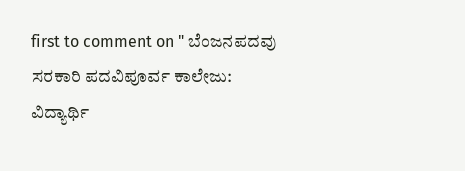first to comment on " ಬೆಂಜನಪದವು ಸರಕಾರಿ ಪದವಿಪೂರ್ವ ಕಾಲೇಜು: ವಿದ್ಯಾರ್ಥಿ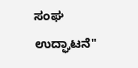ಸಂಘ ಉದ್ಘಾಟನೆ"